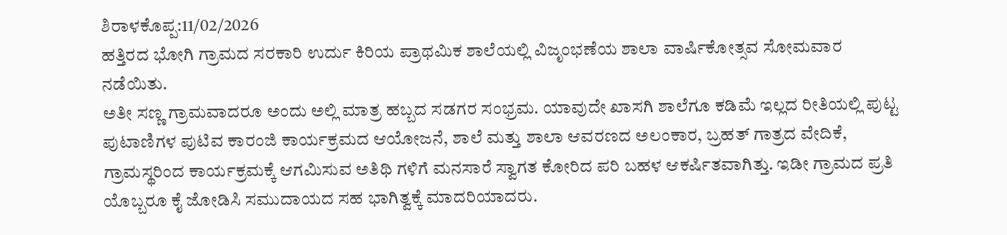ಶಿರಾಳಕೊಪ್ಪ:11/02/2026
ಹತ್ತಿರದ ಭೋಗಿ ಗ್ರಾಮದ ಸರಕಾರಿ ಉರ್ದು ಕಿರಿಯ ಪ್ರಾಥಮಿಕ ಶಾಲೆಯಲ್ಲಿ ವಿಜೃಂಭಣೆಯ ಶಾಲಾ ವಾರ್ಷಿಕೋತ್ಸವ ಸೋಮವಾರ ನಡೆಯಿತು.
ಅತೀ ಸಣ್ಣ ಗ್ರಾಮವಾದರೂ ಅಂದು ಅಲ್ಲಿ ಮಾತ್ರ ಹಬ್ಬದ ಸಡಗರ ಸಂಭ್ರಮ. ಯಾವುದೇ ಖಾಸಗಿ ಶಾಲೆಗೂ ಕಡಿಮೆ ಇಲ್ಲದ ರೀತಿಯಲ್ಲಿ ಪುಟ್ಟ ಪುಟಾಣಿಗಳ ಪುಟಿವ ಕಾರಂಜಿ ಕಾರ್ಯಕ್ರಮದ ಆಯೋಜನೆ, ಶಾಲೆ ಮತ್ತು ಶಾಲಾ ಆವರಣದ ಅಲಂಕಾರ, ಬ್ರಹತ್ ಗಾತ್ರದ ವೇದಿಕೆ, ಗ್ರಾಮಸ್ಥರಿಂದ ಕಾರ್ಯಕ್ರಮಕ್ಕೆ ಆಗಮಿಸುವ ಅತಿಥಿ ಗಳಿಗೆ ಮನಸಾರೆ ಸ್ವಾಗತ ಕೋರಿದ ಪರಿ ಬಹಳ ಆಕರ್ಷಿತವಾಗಿತ್ತು. ಇಡೀ ಗ್ರಾಮದ ಪ್ರತಿ ಯೊಬ್ಬರೂ ಕೈ ಜೋಡಿಸಿ ಸಮುದಾಯದ ಸಹ ಭಾಗಿತ್ವಕ್ಕೆ ಮಾದರಿಯಾದರು.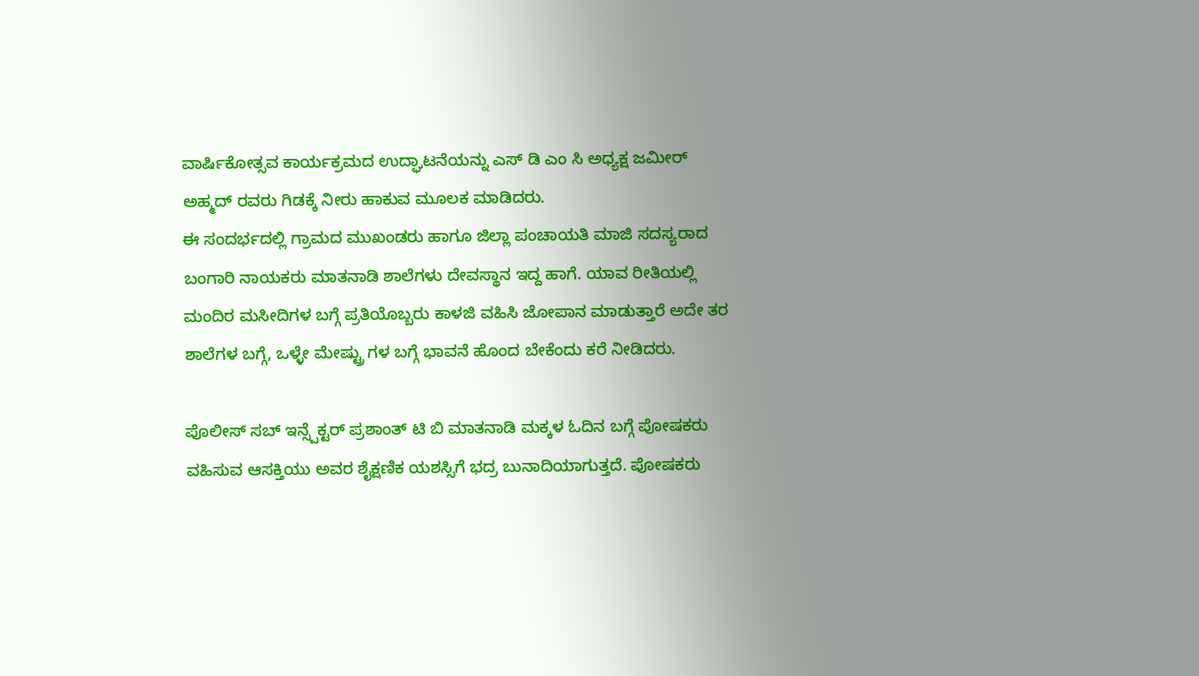ವಾರ್ಷಿಕೋತ್ಸವ ಕಾರ್ಯಕ್ರಮದ ಉದ್ಘಾಟನೆಯನ್ನು ಎಸ್ ಡಿ ಎಂ ಸಿ ಅಧ್ಯಕ್ಷ ಜಮೀರ್ ಅಹ್ಮದ್ ರವರು ಗಿಡಕ್ಕೆ ನೀರು ಹಾಕುವ ಮೂಲಕ ಮಾಡಿದರು.
ಈ ಸಂದರ್ಭದಲ್ಲಿ ಗ್ರಾಮದ ಮುಖಂಡರು ಹಾಗೂ ಜಿಲ್ಲಾ ಪಂಚಾಯತಿ ಮಾಜಿ ಸದಸ್ಯರಾದ ಬಂಗಾರಿ ನಾಯಕರು ಮಾತನಾಡಿ ಶಾಲೆಗಳು ದೇವಸ್ಥಾನ ಇದ್ದ ಹಾಗೆ. ಯಾವ ರೀತಿಯಲ್ಲಿ ಮಂದಿರ ಮಸೀದಿಗಳ ಬಗ್ಗೆ ಪ್ರತಿಯೊಬ್ಬರು ಕಾಳಜಿ ವಹಿಸಿ ಜೋಪಾನ ಮಾಡುತ್ತಾರೆ ಅದೇ ತರ ಶಾಲೆಗಳ ಬಗ್ಗೆ, ಒಳ್ಳೇ ಮೇಷ್ಟ್ರು ಗಳ ಬಗ್ಗೆ ಭಾವನೆ ಹೊಂದ ಬೇಕೆಂದು ಕರೆ ನೀಡಿದರು.

ಪೊಲೀಸ್ ಸಬ್ ಇನ್ಸ್ಪೆಕ್ಟರ್ ಪ್ರಶಾಂತ್ ಟಿ ಬಿ ಮಾತನಾಡಿ ಮಕ್ಕಳ ಓದಿನ ಬಗ್ಗೆ ಪೋಷಕರು ವಹಿಸುವ ಆಸಕ್ತಿಯು ಅವರ ಶೈಕ್ಷಣಿಕ ಯಶಸ್ಸಿಗೆ ಭದ್ರ ಬುನಾದಿಯಾಗುತ್ತದೆ. ಪೋಷಕರು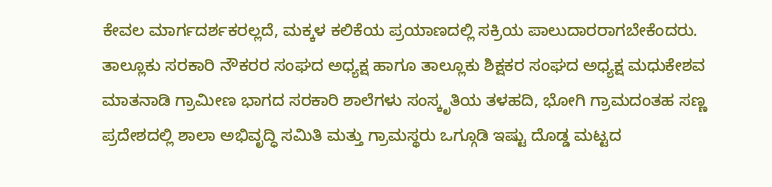ಕೇವಲ ಮಾರ್ಗದರ್ಶಕರಲ್ಲದೆ, ಮಕ್ಕಳ ಕಲಿಕೆಯ ಪ್ರಯಾಣದಲ್ಲಿ ಸಕ್ರಿಯ ಪಾಲುದಾರರಾಗಬೇಕೆಂದರು.
ತಾಲ್ಲೂಕು ಸರಕಾರಿ ನೌಕರರ ಸಂಘದ ಅಧ್ಯಕ್ಷ ಹಾಗೂ ತಾಲ್ಲೂಕು ಶಿಕ್ಷಕರ ಸಂಘದ ಅಧ್ಯಕ್ಷ ಮಧುಕೇಶವ ಮಾತನಾಡಿ ಗ್ರಾಮೀಣ ಭಾಗದ ಸರಕಾರಿ ಶಾಲೆಗಳು ಸಂಸ್ಕೃತಿಯ ತಳಹದಿ, ಭೋಗಿ ಗ್ರಾಮದಂತಹ ಸಣ್ಣ ಪ್ರದೇಶದಲ್ಲಿ ಶಾಲಾ ಅಭಿವೃದ್ಧಿ ಸಮಿತಿ ಮತ್ತು ಗ್ರಾಮಸ್ಥರು ಒಗ್ಗೂಡಿ ಇಷ್ಟು ದೊಡ್ಡ ಮಟ್ಟದ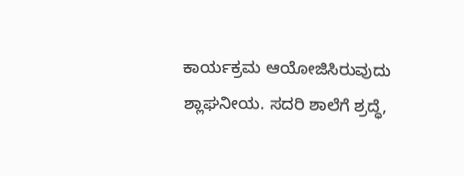ಕಾರ್ಯಕ್ರಮ ಆಯೋಜಿಸಿರುವುದು ಶ್ಲಾಘನೀಯ. ಸದರಿ ಶಾಲೆಗೆ ಶ್ರದ್ಧೆ,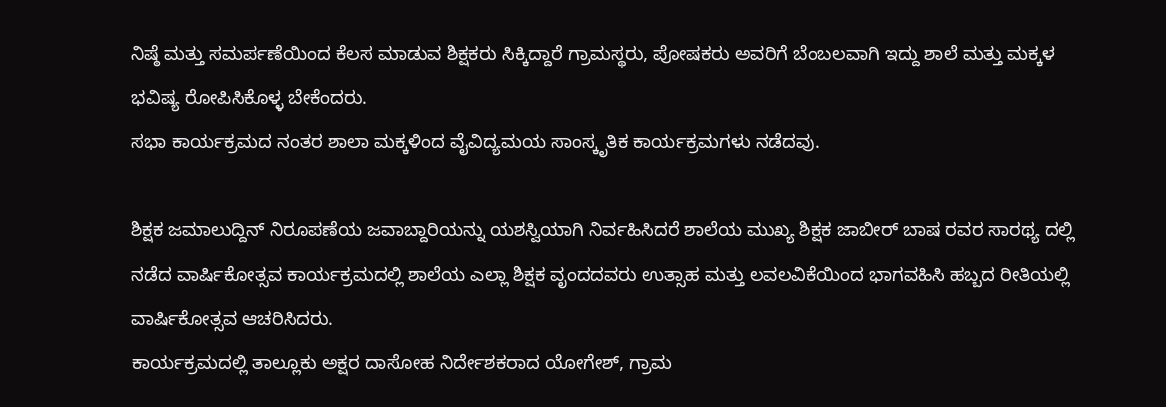ನಿಷ್ಠೆ ಮತ್ತು ಸಮರ್ಪಣೆಯಿಂದ ಕೆಲಸ ಮಾಡುವ ಶಿಕ್ಷಕರು ಸಿಕ್ಕಿದ್ದಾರೆ ಗ್ರಾಮಸ್ಥರು, ಪೋಷಕರು ಅವರಿಗೆ ಬೆಂಬಲವಾಗಿ ಇದ್ದು ಶಾಲೆ ಮತ್ತು ಮಕ್ಕಳ ಭವಿಷ್ಯ ರೋಪಿಸಿಕೊಳ್ಳ ಬೇಕೆಂದರು.
ಸಭಾ ಕಾರ್ಯಕ್ರಮದ ನಂತರ ಶಾಲಾ ಮಕ್ಕಳಿಂದ ವೈವಿದ್ಯಮಯ ಸಾಂಸ್ಕೃತಿಕ ಕಾರ್ಯಕ್ರಮಗಳು ನಡೆದವು.

ಶಿಕ್ಷಕ ಜಮಾಲುದ್ದಿನ್ ನಿರೂಪಣೆಯ ಜವಾಬ್ದಾರಿಯನ್ನು ಯಶಸ್ವಿಯಾಗಿ ನಿರ್ವಹಿಸಿದರೆ ಶಾಲೆಯ ಮುಖ್ಯ ಶಿಕ್ಷಕ ಜಾಬೀರ್ ಬಾಷ ರವರ ಸಾರಥ್ಯ ದಲ್ಲಿ ನಡೆದ ವಾರ್ಷಿಕೋತ್ಸವ ಕಾರ್ಯಕ್ರಮದಲ್ಲಿ ಶಾಲೆಯ ಎಲ್ಲಾ ಶಿಕ್ಷಕ ವೃಂದದವರು ಉತ್ಸಾಹ ಮತ್ತು ಲವಲವಿಕೆಯಿಂದ ಭಾಗವಹಿಸಿ ಹಬ್ಬದ ರೀತಿಯಲ್ಲಿ ವಾರ್ಷಿಕೋತ್ಸವ ಆಚರಿಸಿದರು.
ಕಾರ್ಯಕ್ರಮದಲ್ಲಿ ತಾಲ್ಲೂಕು ಅಕ್ಷರ ದಾಸೋಹ ನಿರ್ದೇಶಕರಾದ ಯೋಗೇಶ್, ಗ್ರಾಮ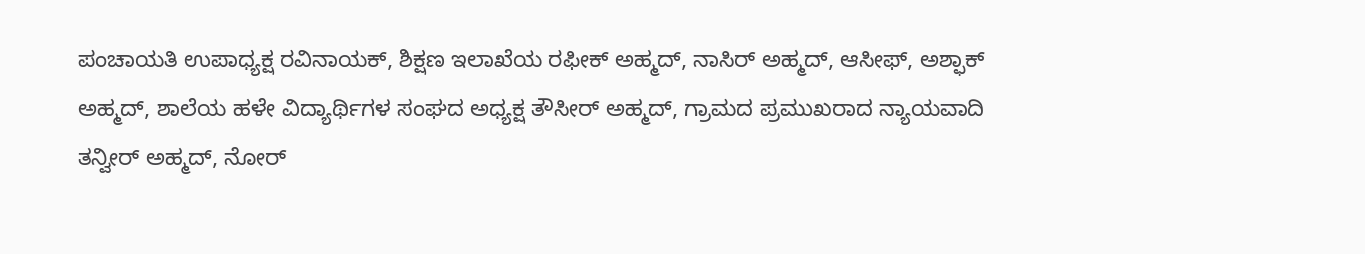ಪಂಚಾಯತಿ ಉಪಾಧ್ಯಕ್ಷ ರವಿನಾಯಕ್, ಶಿಕ್ಷಣ ಇಲಾಖೆಯ ರಫೀಕ್ ಅಹ್ಮದ್, ನಾಸಿರ್ ಅಹ್ಮದ್, ಆಸೀಫ್, ಅಶ್ಫಾಕ್ ಅಹ್ಮದ್, ಶಾಲೆಯ ಹಳೇ ವಿದ್ಯಾರ್ಥಿಗಳ ಸಂಘದ ಅಧ್ಯಕ್ಷ ತೌಸೀರ್ ಅಹ್ಮದ್, ಗ್ರಾಮದ ಪ್ರಮುಖರಾದ ನ್ಯಾಯವಾದಿ ತನ್ವೀರ್ ಅಹ್ಮದ್, ನೋರ್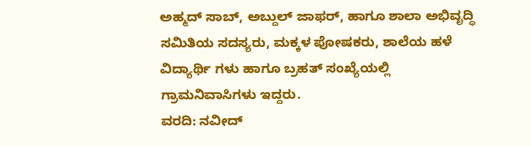ಅಹ್ಮದ್ ಸಾಬ್, ಅಬ್ದುಲ್ ಜಾಫರ್, ಹಾಗೂ ಶಾಲಾ ಅಭಿವೃದ್ಧಿ ಸಮಿತಿಯ ಸದಸ್ಯರು, ಮಕ್ಕಳ ಪೋಷಕರು, ಶಾಲೆಯ ಹಳೆ ವಿದ್ಯಾರ್ಥಿ ಗಳು ಹಾಗೂ ಬ್ರಹತ್ ಸಂಖ್ಯೆಯಲ್ಲಿ ಗ್ರಾಮನಿವಾಸಿಗಳು ಇದ್ದರು.
ವರದಿ: ನವೀದ್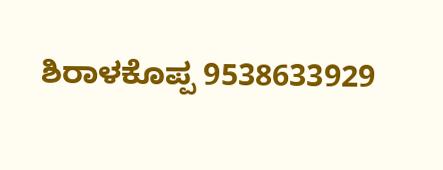ಶಿರಾಳಕೊಪ್ಪ 9538633929